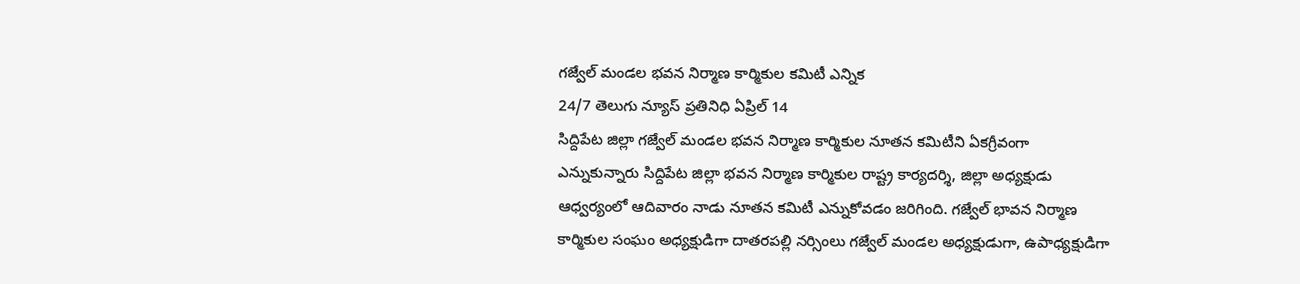గజ్వేల్ మండల భవన నిర్మాణ కార్మికుల కమిటీ ఎన్నిక
24/7 తెలుగు న్యూస్ ప్రతినిధి ఏప్రిల్ 14
సిద్దిపేట జిల్లా గజ్వేల్ మండల భవన నిర్మాణ కార్మికుల నూతన కమిటీని ఏకగ్రీవంగా ఎన్నుకున్నారు సిద్దిపేట జిల్లా భవన నిర్మాణ కార్మికుల రాష్ట్ర కార్యదర్శి, జిల్లా అధ్యక్షుడు ఆధ్వర్యంలో ఆదివారం నాడు నూతన కమిటీ ఎన్నుకోవడం జరిగింది. గజ్వేల్ భావన నిర్మాణ కార్మికుల సంఘం అధ్యక్షుడిగా దాతరపల్లి నర్సింలు గజ్వేల్ మండల అధ్యక్షుడుగా, ఉపాధ్యక్షుడిగా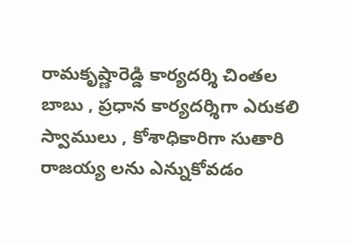రామకృష్ణారెడ్డి కార్యదర్శి చింతల బాబు , ప్రధాన కార్యదర్శిగా ఎరుకలి స్వాములు , కోశాధికారిగా సుతారి రాజయ్య లను ఎన్నుకోవడం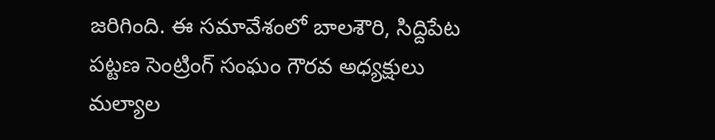జరిగింది. ఈ సమావేశంలో బాలశౌరి, సిద్దిపేట పట్టణ సెంట్రింగ్ సంఘం గౌరవ అధ్యక్షులు మల్యాల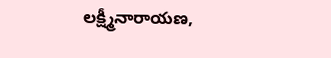లక్ష్మీనారాయణ,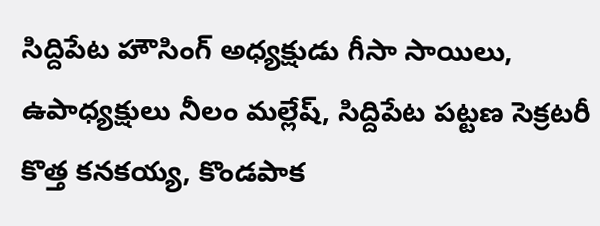సిద్దిపేట హౌసింగ్ అధ్యక్షుడు గీసా సాయిలు, ఉపాధ్యక్షులు నీలం మల్లేష్, సిద్దిపేట పట్టణ సెక్రటరీ కొత్త కనకయ్య, కొండపాక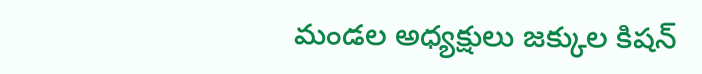మండల అధ్యక్షులు జక్కుల కిషన్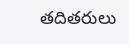తదితరులు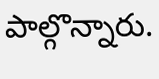పాల్గొన్నారు.